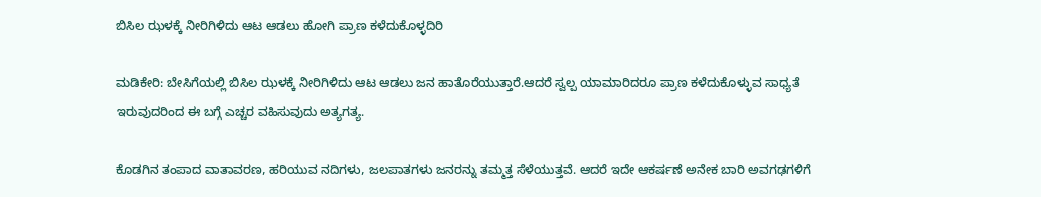ಬಿಸಿಲ ಝಳಕ್ಕೆ ನೀರಿಗಿಳಿದು ಆಟ ಆಡಲು ಹೋಗಿ ಪ್ರಾಣ ಕಳೆದುಕೊಳ್ಳದಿರಿ

ಮಡಿಕೇರಿ: ಬೇಸಿಗೆಯಲ್ಲಿ ಬಿಸಿಲ ಝಳಕ್ಕೆ ನೀರಿಗಿಳಿದು ಆಟ ಆಡಲು ಜನ ಹಾತೊರೆಯುತ್ತಾರೆ.ಆದರೆ ಸ್ವಲ್ಪ ಯಾಮಾರಿದರೂ ಪ್ರಾಣ ಕಳೆದುಕೊಳ್ಳುವ ಸಾಧ್ಯತೆ ಇರುವುದರಿಂದ ಈ ಬಗ್ಗೆ ಎಚ್ಚರ ವಹಿಸುವುದು ಅತ್ಯಗತ್ಯ.

ಕೊಡಗಿನ ತಂಪಾದ ವಾತಾವರಣ, ಹರಿಯುವ ನದಿಗಳು, ಜಲಪಾತಗಳು ಜನರನ್ನು ತಮ್ಮತ್ತ ಸೆಳೆಯುತ್ತವೆ. ಆದರೆ ಇದೇ ಆಕರ್ಷಣೆ ಅನೇಕ ಬಾರಿ ಅವಗಢಗಳಿಗೆ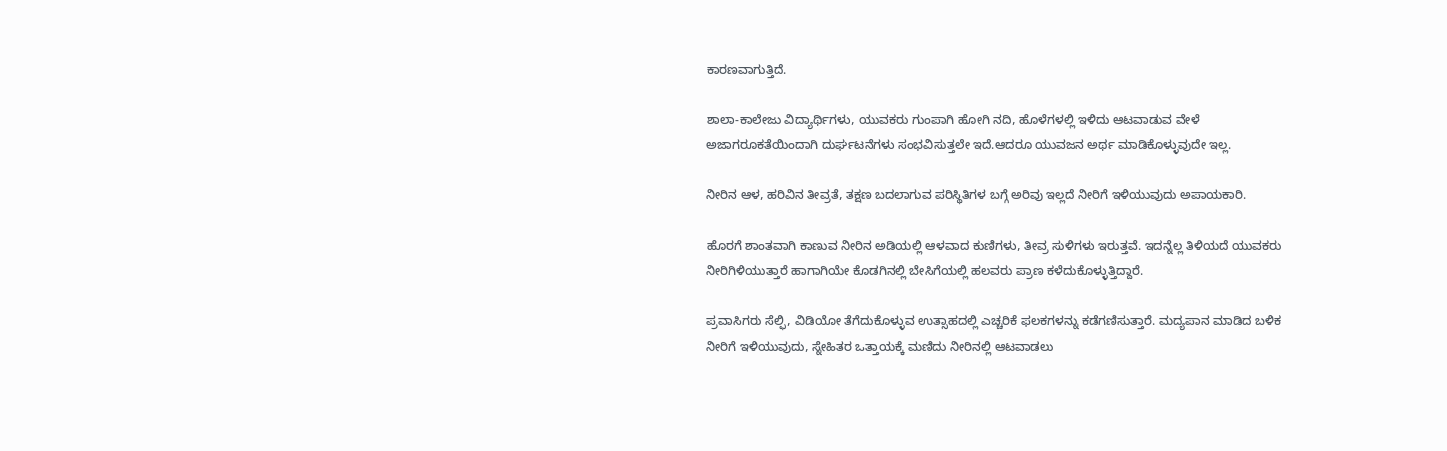ಕಾರಣವಾಗುತ್ತಿದೆ.

ಶಾಲಾ-ಕಾಲೇಜು ವಿದ್ಯಾರ್ಥಿಗಳು, ಯುವಕರು ಗುಂಪಾಗಿ ಹೋಗಿ ನದಿ, ಹೊಳೆಗಳಲ್ಲಿ ಇಳಿದು ಆಟವಾಡುವ ವೇಳೆ ಅಜಾಗರೂಕತೆಯಿಂದಾಗಿ ದುರ್ಘಟನೆಗಳು ಸಂಭವಿಸುತ್ತಲೇ ಇದೆ.ಆದರೂ ಯುವಜನ ಅರ್ಥ ಮಾಡಿಕೊಳ್ಳುವುದೇ ಇಲ್ಲ.

ನೀರಿನ ಆಳ, ಹರಿವಿನ ತೀವ್ರತೆ, ತಕ್ಷಣ ಬದಲಾಗುವ ಪರಿಸ್ಥಿತಿಗಳ ಬಗ್ಗೆ ಅರಿವು ಇಲ್ಲದೆ ನೀರಿಗೆ ಇಳಿಯುವುದು ಅಪಾಯಕಾರಿ.

ಹೊರಗೆ ಶಾಂತವಾಗಿ ಕಾಣುವ ನೀರಿನ ಅಡಿಯಲ್ಲಿ ಆಳವಾದ ಕುಣಿಗಳು, ತೀವ್ರ ಸುಳಿಗಳು ಇರುತ್ತವೆ. ಇದನ್ನೆಲ್ಲ ತಿಳಿಯದೆ ಯುವಕರು ನೀರಿಗಿಳಿಯುತ್ತಾರೆ ಹಾಗಾಗಿಯೇ ಕೊಡಗಿನಲ್ಲಿ ಬೇಸಿಗೆಯಲ್ಲಿ ಹಲವರು ಪ್ರಾಣ ಕಳೆದುಕೊಳ್ಳುತ್ತಿದ್ದಾರೆ.

ಪ್ರವಾಸಿಗರು ಸೆಲ್ಫಿ, ವಿಡಿಯೋ ತೆಗೆದುಕೊಳ್ಳುವ ಉತ್ಸಾಹದಲ್ಲಿ ಎಚ್ಚರಿಕೆ ಫಲಕಗಳನ್ನು ಕಡೆಗಣಿಸುತ್ತಾರೆ. ಮದ್ಯಪಾನ ಮಾಡಿದ ಬಳಿಕ ನೀರಿಗೆ ಇಳಿಯುವುದು, ಸ್ನೇಹಿತರ ಒತ್ತಾಯಕ್ಕೆ ಮಣಿದು ನೀರಿನಲ್ಲಿ ಆಟವಾಡಲು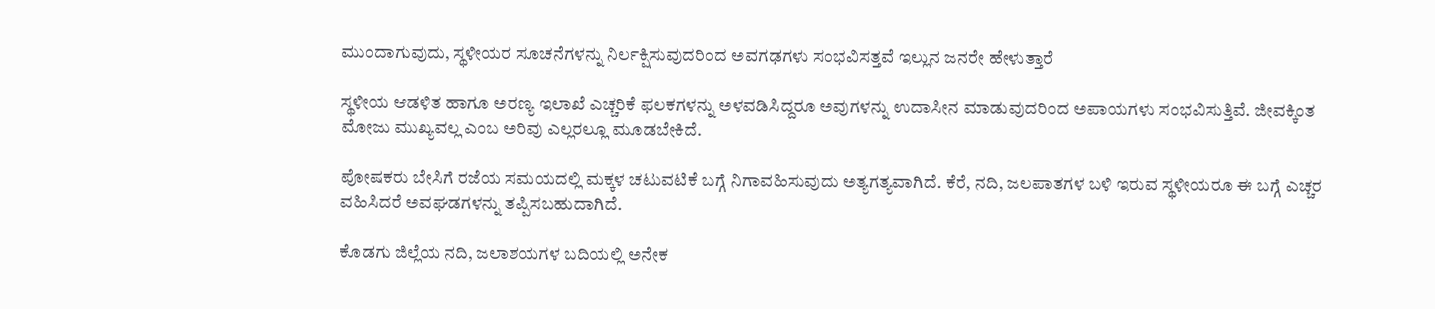ಮುಂದಾಗುವುದು, ಸ್ಥಳೀಯರ ಸೂಚನೆಗಳನ್ನು ನಿರ್ಲಕ್ಷಿಸುವುದರಿಂದ ಅವಗಢಗಳು ಸಂಭವಿಸತ್ತವೆ ಇಲ್ಲುನ ಜನರೇ ಹೇಳುತ್ತಾರೆ‌

ಸ್ಥಳೀಯ ಆಡಳಿತ ಹಾಗೂ ಅರಣ್ಯ ಇಲಾಖೆ ಎಚ್ಚರಿಕೆ ಫಲಕಗಳನ್ನು ಅಳವಡಿಸಿದ್ದರೂ ಅವುಗಳನ್ನು ಉದಾಸೀನ ಮಾಡುವುದರಿಂದ ಅಪಾಯಗಳು ಸಂಭವಿಸುತ್ತಿವೆ. ಜೀವಕ್ಕಿಂತ ಮೋಜು ಮುಖ್ಯವಲ್ಲ ಎಂಬ ಅರಿವು ಎಲ್ಲರಲ್ಲೂ ಮೂಡಬೇಕಿದೆ.

ಪೋಷಕರು ಬೇಸಿಗೆ ರಜೆಯ ಸಮಯದಲ್ಲಿ ಮಕ್ಕಳ ಚಟುವಟಿಕೆ ಬಗ್ಗೆ ನಿಗಾವಹಿಸುವುದು ಅತ್ಯಗತ್ಯವಾಗಿದೆ. ಕೆರೆ, ನದಿ, ಜಲಪಾತಗಳ ಬಳಿ ಇರುವ ಸ್ಥಳೀಯರೂ ಈ ಬಗ್ಗೆ ಎಚ್ಚರ ವಹಿಸಿದರೆ ಅವಘಡಗಳನ್ನು ತಪ್ಪಿಸಬಹುದಾಗಿದೆ.

ಕೊಡಗು ಜಿಲ್ಲೆಯ ನದಿ, ಜಲಾಶಯಗಳ ಬದಿಯಲ್ಲಿ ಅನೇಕ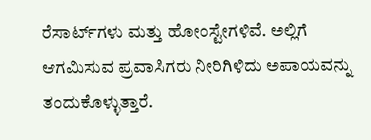ರೆಸಾರ್ಟ್‌ಗಳು ಮತ್ತು ಹೋಂಸ್ಟೇಗಳಿವೆ. ಅಲ್ಲಿಗೆ ಆಗಮಿಸುವ ಪ್ರವಾಸಿಗರು ನೀರಿಗಿಳಿದು ಅಪಾಯವನ್ನು ತಂದುಕೊಳ್ಳುತ್ತಾರೆ.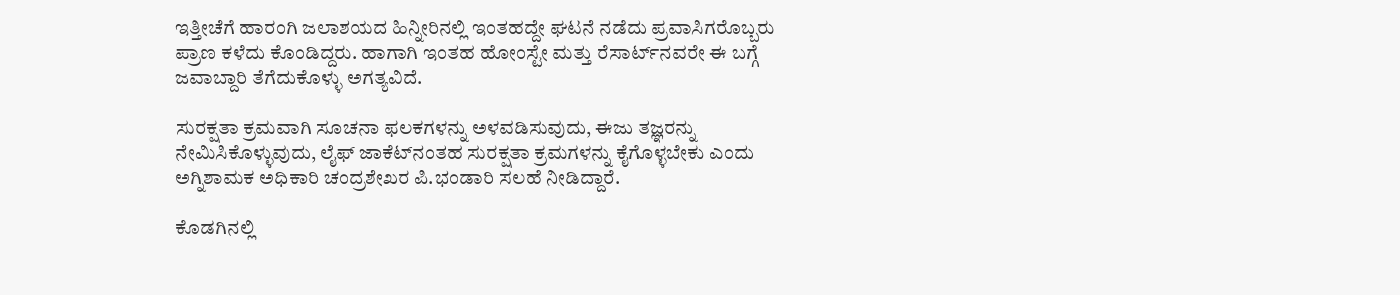ಇತ್ತೀಚೆಗೆ ಹಾರಂಗಿ ಜಲಾಶಯದ ಹಿನ್ನೀರಿನಲ್ಲಿ ಇಂತಹದ್ದೇ ಘಟನೆ ನಡೆದು ಪ್ರವಾಸಿಗರೊಬ್ಬರು ಪ್ರಾಣ ಕಳೆದು ಕೊಂಡಿದ್ದರು. ಹಾಗಾಗಿ ಇಂತಹ ಹೋಂಸ್ಟೇ ಮತ್ತು ರೆಸಾರ್ಟ್‌ನವರೇ ಈ ಬಗ್ಗೆ ಜವಾಬ್ದಾರಿ ತೆಗೆದುಕೊಳ್ಳು ಅಗತ್ಯವಿದೆ.

ಸುರಕ್ಷತಾ ಕ್ರಮವಾಗಿ ಸೂಚನಾ ಫಲಕಗಳನ್ನು ಅಳವಡಿಸುವುದು, ಈಜು ತಜ್ಞರನ್ನು ನೇಮಿಸಿಕೊಳ್ಳುವುದು, ಲೈಫ್ ಜಾಕೆಟ್‌ನಂತಹ ಸುರಕ್ಷತಾ ಕ್ರಮಗಳನ್ನು ಕೈಗೊಳ್ಳಬೇಕು ಎಂದು ಅಗ್ನಿಶಾಮಕ ಅಧಿಕಾರಿ ಚಂದ್ರಶೇಖರ ಪಿ.ಭಂಡಾರಿ ಸಲಹೆ ನೀಡಿದ್ದಾರೆ.

ಕೊಡಗಿನಲ್ಲಿ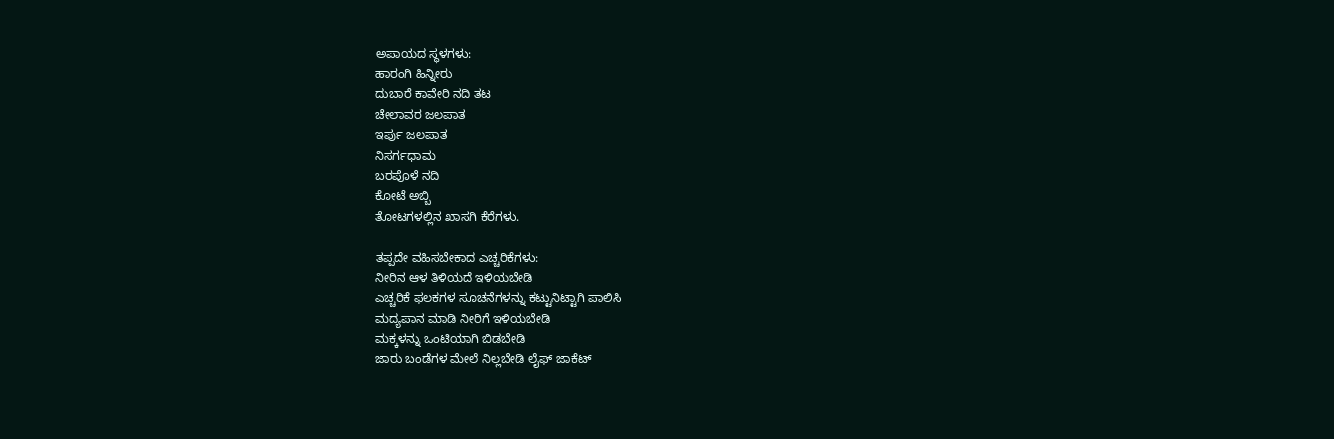ಅಪಾಯದ ಸ್ಥಳಗಳು:
ಹಾರಂಗಿ ಹಿನ್ನೀರು
ದುಬಾರೆ ಕಾವೇರಿ ನದಿ ತಟ
ಚೇಲಾವರ ಜಲಪಾತ
ಇರ್ಪು ಜಲಪಾತ
ನಿಸರ್ಗಧಾಮ
ಬರಪೊಳೆ ನದಿ
ಕೋಟೆ ಅಬ್ಬಿ
ತೋಟಗಳಲ್ಲಿನ ಖಾಸಗಿ ಕೆರೆಗಳು.

ತಪ್ಪದೇ ವಹಿಸಬೇಕಾದ ಎಚ್ಚರಿಕೆಗಳು:
ನೀರಿನ ಆಳ ತಿಳಿಯದೆ ಇಳಿಯಬೇಡಿ
ಎಚ್ಚರಿಕೆ ಫಲಕಗಳ ಸೂಚನೆಗಳನ್ನು ಕಟ್ಟುನಿಟ್ಟಾಗಿ ಪಾಲಿಸಿ
ಮದ್ಯಪಾನ ಮಾಡಿ ನೀರಿಗೆ ಇಳಿಯಬೇಡಿ
ಮಕ್ಕಳನ್ನು ಒಂಟಿಯಾಗಿ ಬಿಡಬೇಡಿ
ಜಾರು ಬಂಡೆಗಳ ಮೇಲೆ ನಿಲ್ಲಬೇಡಿ ಲೈಫ್ ಜಾಕೆಟ್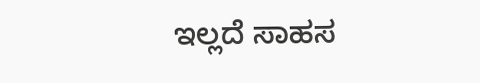ಇಲ್ಲದೆ ಸಾಹಸ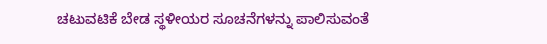ಚಟುವಟಿಕೆ ಬೇಡ ಸ್ಥಳೀಯರ ಸೂಚನೆಗಳನ್ನು ಪಾಲಿಸುವಂತೆ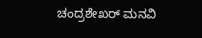ಚಂದ್ರಶೇಖರ್ ಮನವಿ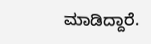ಮಾಡಿದ್ದಾರೆ.